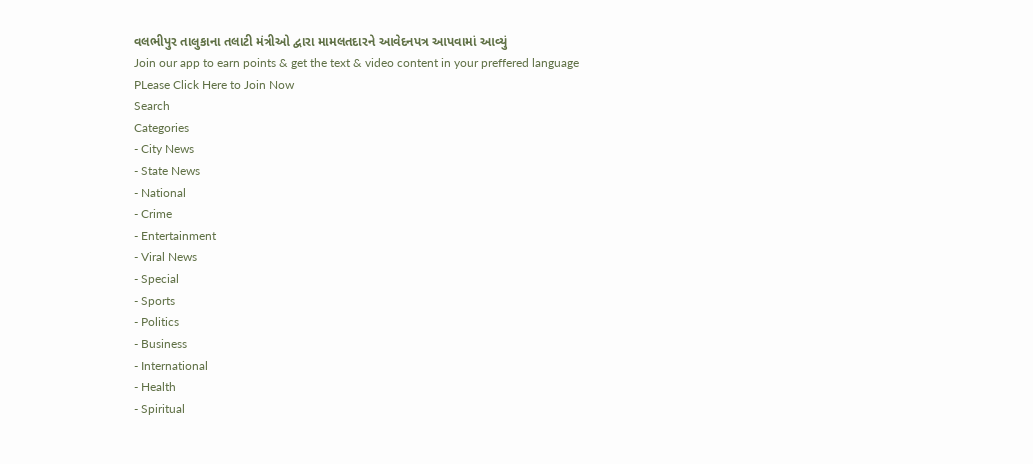વલભીપુર તાલુકાના તલાટી મંત્રીઓ દ્વારા મામલતદારને આવેદનપત્ર આપવામાં આવ્યું
Join our app to earn points & get the text & video content in your preffered language
PLease Click Here to Join Now
Search
Categories
- City News
- State News
- National
- Crime
- Entertainment
- Viral News
- Special
- Sports
- Politics
- Business
- International
- Health
- Spiritual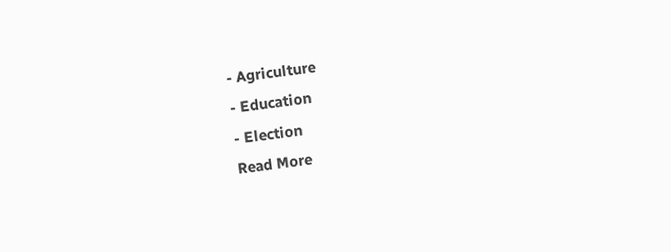- Agriculture
- Education
- Election
Read More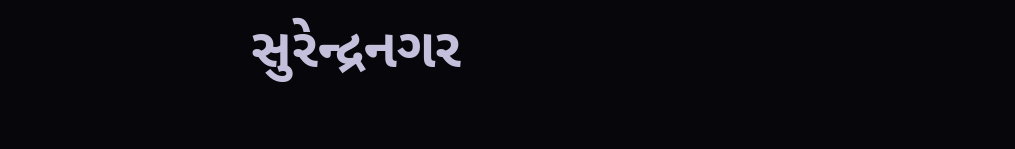સુરેન્દ્રનગર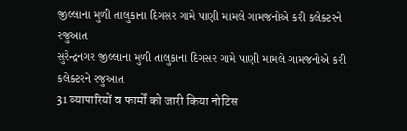જીલ્લાના મુળી તાલુકાના દિગસર ગામે પાણી મામલે ગામજનોએ કરી કલેક્ટરને રજુઆત
સુરેન્દ્રનગર જીલ્લાના મુળી તાલુકાના દિગસર ગામે પાણી મામલે ગામજનોએ કરી કલેક્ટરને રજુઆત
31 व्यापारियों व फार्मों को जारी किया नोटिस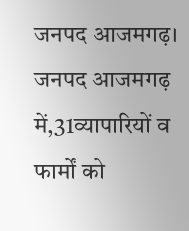जनपद आजमगढ़।
जनपद आजमगढ़ में,31व्यापारियों व फार्मों को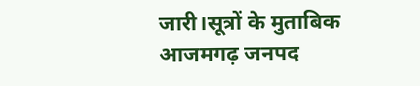जारी।सूत्रों के मुताबिक आजमगढ़ जनपद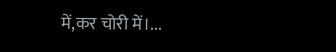में,कर चोरी में।...